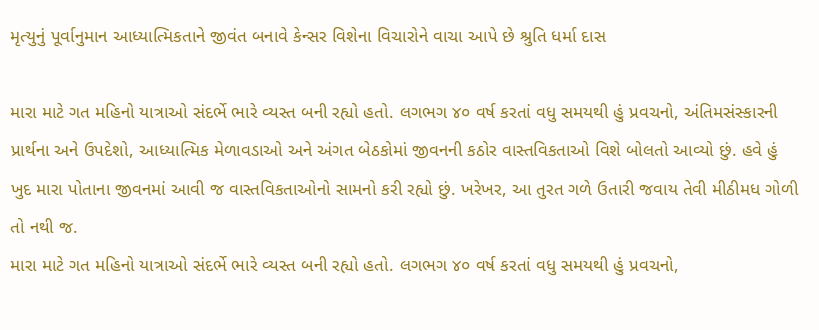મૃત્યુનું પૂર્વાનુમાન આધ્યાત્મિકતાને જીવંત બનાવે કેન્સર વિશેના વિચારોને વાચા આપે છે શ્રુતિ ધર્મા દાસ

મારા માટે ગત મહિનો યાત્રાઓ સંદર્ભે ભારે વ્યસ્ત બની રહ્યો હતો. લગભગ ૪૦ વર્ષ કરતાં વધુ સમયથી હું પ્રવચનો, અંતિમસંસ્કારની પ્રાર્થના અને ઉપદેશો, આધ્યાત્મિક મેળાવડાઓ અને અંગત બેઠકોમાં જીવનની કઠોર વાસ્તવિકતાઓ વિશે બોલતો આવ્યો છું. હવે હું ખુદ મારા પોતાના જીવનમાં આવી જ વાસ્તવિકતાઓનો સામનો કરી રહ્યો છું. ખરેખર, આ તુરત ગળે ઉતારી જવાય તેવી મીઠીમધ ગોળી તો નથી જ.
મારા માટે ગત મહિનો યાત્રાઓ સંદર્ભે ભારે વ્યસ્ત બની રહ્યો હતો. લગભગ ૪૦ વર્ષ કરતાં વધુ સમયથી હું પ્રવચનો,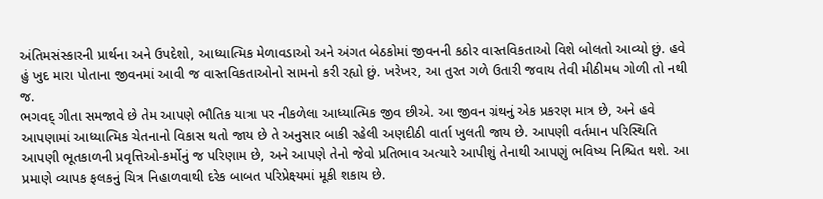અંતિમસંસ્કારની પ્રાર્થના અને ઉપદેશો, આધ્યાત્મિક મેળાવડાઓ અને અંગત બેઠકોમાં જીવનની કઠોર વાસ્તવિકતાઓ વિશે બોલતો આવ્યો છું. હવે હું ખુદ મારા પોતાના જીવનમાં આવી જ વાસ્તવિકતાઓનો સામનો કરી રહ્યો છું. ખરેખર, આ તુરત ગળે ઉતારી જવાય તેવી મીઠીમધ ગોળી તો નથી જ.
ભગવદ્ ગીતા સમજાવે છે તેમ આપણે ભૌતિક યાત્રા પર નીકળેલા આધ્યાત્મિક જીવ છીએ. આ જીવન ગ્રંથનું એક પ્રકરણ માત્ર છે, અને હવે આપણામાં આધ્યાત્મિક ચેતનાનો વિકાસ થતો જાય છે તે અનુસાર બાકી રહેલી અણદીઠી વાર્તા ખુલતી જાય છે. આપણી વર્તમાન પરિસ્થિતિ આપણી ભૂતકાળની પ્રવૃત્તિઓ-કર્મોનું જ પરિણામ છે, અને આપણે તેનો જેવો પ્રતિભાવ અત્યારે આપીશું તેનાથી આપણું ભવિષ્ય નિશ્ચિત થશે. આ પ્રમાણે વ્યાપક ફલકનું ચિત્ર નિહાળવાથી દરેક બાબત પરિપ્રેક્ષ્યમાં મૂકી શકાય છે.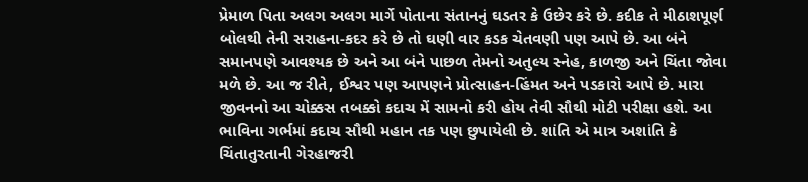પ્રેમાળ પિતા અલગ અલગ માર્ગે પોતાના સંતાનનું ઘડતર કે ઉછેર કરે છે. કદીક તે મીઠાશપૂર્ણ બોલથી તેની સરાહના-કદર કરે છે તો ઘણી વાર કડક ચેતવણી પણ આપે છે. આ બંને સમાનપણે આવશ્યક છે અને આ બંને પાછળ તેમનો અતુલ્ય સ્નેહ, કાળજી અને ચિંતા જોવા મળે છે. આ જ રીતે, ઈશ્વર પણ આપણને પ્રોત્સાહન-હિંમત અને પડકારો આપે છે. મારા જીવનનો આ ચોક્કસ તબક્કો કદાચ મેં સામનો કરી હોય તેવી સૌથી મોટી પરીક્ષા હશે. આ ભાવિના ગર્ભમાં કદાચ સૌથી મહાન તક પણ છુપાયેલી છે. શાંતિ એ માત્ર અશાંતિ કે ચિંતાતુરતાની ગેરહાજરી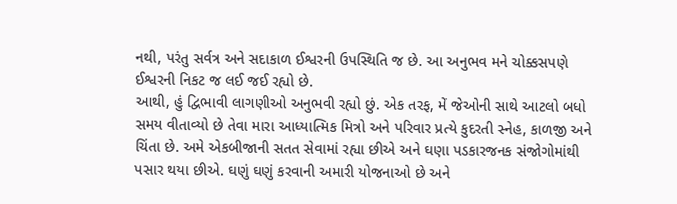નથી, પરંતુ સર્વત્ર અને સદાકાળ ઈશ્વરની ઉપસ્થિતિ જ છે. આ અનુભવ મને ચોક્કસપણે ઈશ્વરની નિકટ જ લઈ જઈ રહ્યો છે.
આથી, હું દ્વિભાવી લાગણીઓ અનુભવી રહ્યો છું. એક તરફ, મેં જેઓની સાથે આટલો બધો સમય વીતાવ્યો છે તેવા મારા આધ્યાત્મિક મિત્રો અને પરિવાર પ્રત્યે કુદરતી સ્નેહ, કાળજી અને ચિંતા છે. અમે એકબીજાની સતત સેવામાં રહ્યા છીએ અને ઘણા પડકારજનક સંજોગોમાંથી પસાર થયા છીએ. ઘણું ઘણું કરવાની અમારી યોજનાઓ છે અને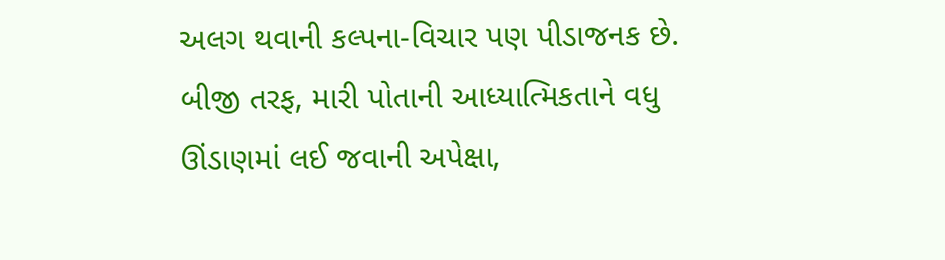અલગ થવાની કલ્પના-વિચાર પણ પીડાજનક છે. બીજી તરફ, મારી પોતાની આધ્યાત્મિકતાને વધુ ઊંડાણમાં લઈ જવાની અપેક્ષા,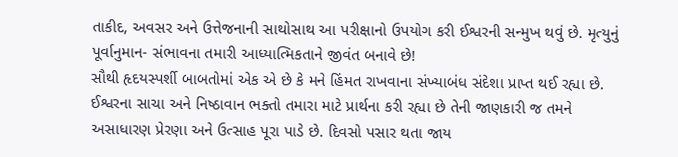તાકીદ, અવસર અને ઉત્તેજનાની સાથોસાથ આ પરીક્ષાનો ઉપયોગ કરી ઈશ્વરની સન્મુખ થવું છે. મૃત્યુનું પૂર્વાનુમાન- સંભાવના તમારી આધ્યાત્મિકતાને જીવંત બનાવે છે!
સૌથી હૃદયસ્પર્શી બાબતોમાં એક એ છે કે મને હિંમત રાખવાના સંખ્યાબંધ સંદેશા પ્રાપ્ત થઈ રહ્યા છે. ઈશ્વરના સાચા અને નિષ્ઠાવાન ભક્તો તમારા માટે પ્રાર્થના કરી રહ્યા છે તેની જાણકારી જ તમને અસાધારણ પ્રેરણા અને ઉત્સાહ પૂરા પાડે છે. દિવસો પસાર થતા જાય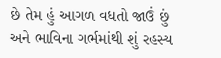છે તેમ હું આગળ વધતો જાઉં છું અને ભાવિના ગર્ભમાંથી શું રહસ્ય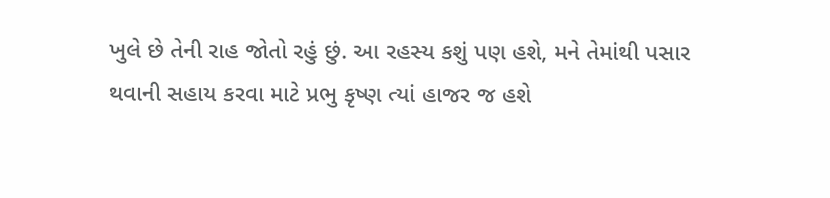ખુલે છે તેની રાહ જોતો રહું છું. આ રહસ્ય કશું પણ હશે, મને તેમાંથી પસાર થવાની સહાય કરવા માટે પ્રભુ કૃષ્ણ ત્યાં હાજર જ હશે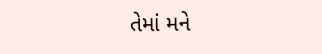તેમાં મને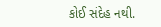કોઈ સંદેહ નથી.